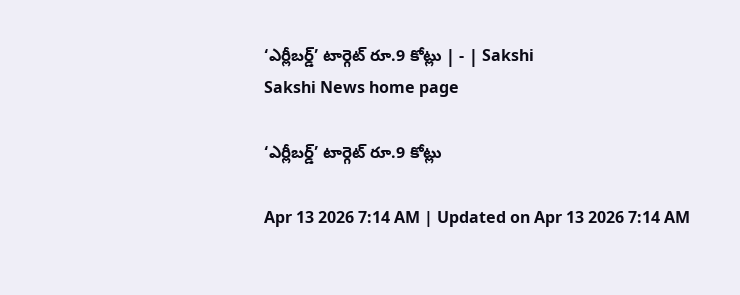‘ఎర్లీబర్డ్‌’ టార్గెట్‌ రూ.9 కోట్లు | - | Sakshi
Sakshi News home page

‘ఎర్లీబర్డ్‌’ టార్గెట్‌ రూ.9 కోట్లు

Apr 13 2026 7:14 AM | Updated on Apr 13 2026 7:14 AM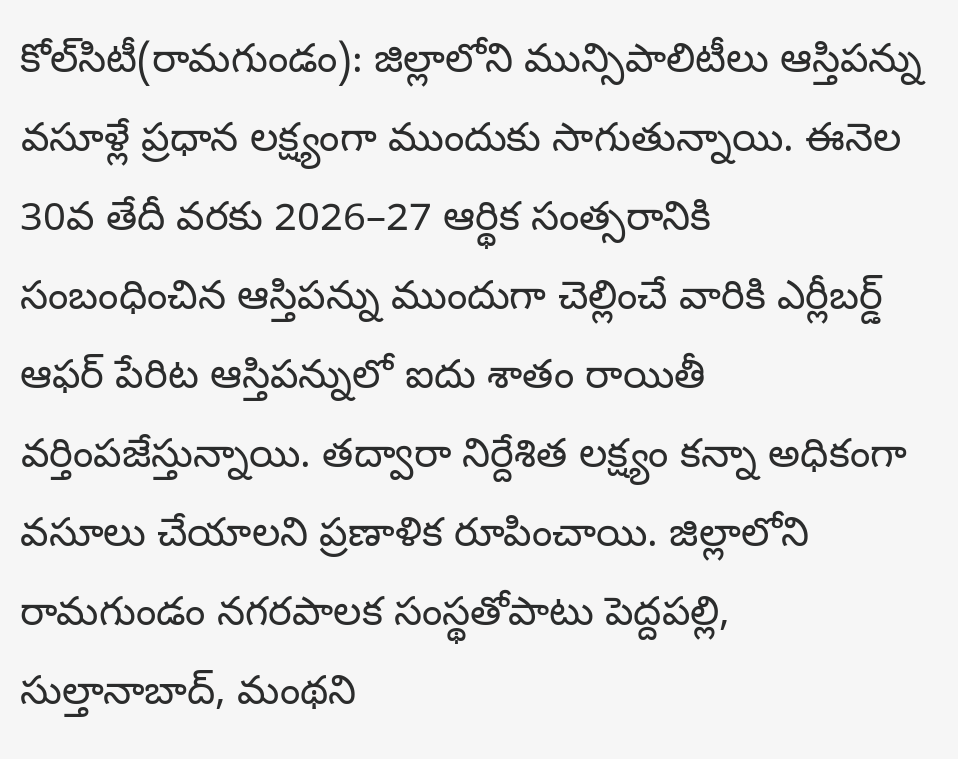కోల్‌సిటీ(రామగుండం): జిల్లాలోని మున్సిపాలిటీలు ఆస్తిపన్ను వసూళ్లే ప్రధాన లక్ష్యంగా ముందుకు సాగుతున్నాయి. ఈనెల 30వ తేదీ వరకు 2026–27 ఆర్థిక సంత్సరానికి సంబంధించిన ఆస్తిపన్ను ముందుగా చెల్లించే వారికి ఎర్లీబర్డ్‌ ఆఫర్‌ పేరిట ఆస్తిపన్నులో ఐదు శాతం రాయితీ వర్తింపజేస్తున్నాయి. తద్వారా నిర్దేశిత లక్ష్యం కన్నా అధికంగా వసూలు చేయాలని ప్రణాళిక రూపించాయి. జిల్లాలోని రామగుండం నగరపాలక సంస్థతోపాటు పెద్దపల్లి, సుల్తానాబాద్‌, మంథని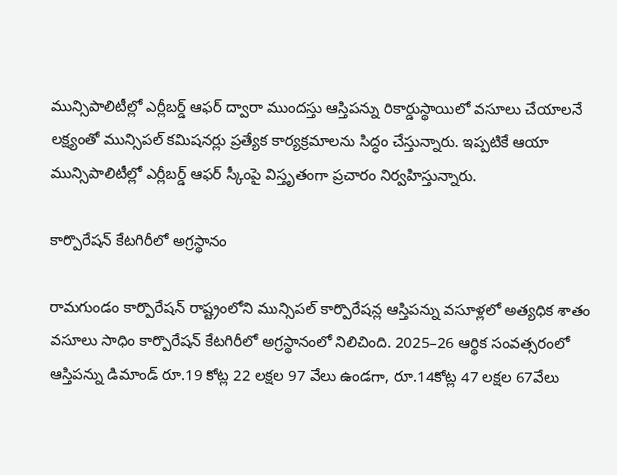మున్సిపాలిటీల్లో ఎర్లీబర్డ్‌ ఆఫర్‌ ద్వారా ముందస్తు ఆస్తిపన్ను రికార్డుస్థాయిలో వసూలు చేయాలనే లక్ష్యంతో మున్సిపల్‌ కమిషనర్లు ప్రత్యేక కార్యక్రమాలను సిద్ధం చేస్తున్నారు. ఇప్పటికే ఆయా మున్సిపాలిటీల్లో ఎర్లీబర్డ్‌ ఆఫర్‌ స్కీంపై విస్తృతంగా ప్రచారం నిర్వహిస్తున్నారు.

కార్పొరేషన్‌ కేటగిరీలో అగ్రస్థానం

రామగుండం కార్పొరేషన్‌ రాష్ట్రంలోని మున్సిపల్‌ కార్పొరేషన్ల ఆస్తిపన్ను వసూళ్లలో అత్యధిక శాతం వసూలు సాధిం కార్పొరేషన్‌ కేటగిరీలో అగ్రస్థానంలో నిలిచింది. 2025–26 ఆర్థిక సంవత్సరంలో ఆస్తిపన్ను డిమాండ్‌ రూ.19 కోట్ల 22 లక్షల 97 వేలు ఉండగా, రూ.14కోట్ల 47 లక్షల 67వేలు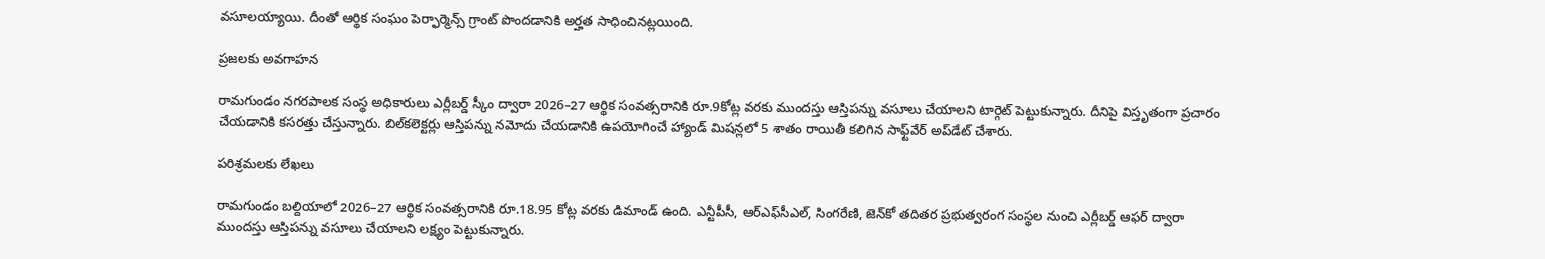వసూలయ్యాయి. దీంతో ఆర్థిక సంఘం పెర్ఫార్మెన్స్‌ గ్రాంట్‌ పొందడానికి అర్హత సాధించినట్లయింది.

ప్రజలకు అవగాహన

రామగుండం నగరపాలక సంస్థ అధికారులు ఎర్లీబర్డ్‌ స్కీం ద్వారా 2026–27 ఆర్థిక సంవత్సరానికి రూ.9కోట్ల వరకు ముందస్తు ఆస్తిపన్ను వసూలు చేయాలని టార్గెట్‌ పెట్టుకున్నారు. దీనిపై విస్తృతంగా ప్రచారం చేయడానికి కసరత్తు చేస్తున్నారు. బిల్‌కలెక్టర్లు ఆస్తిపన్ను నమోదు చేయడానికి ఉపయోగించే హ్యాండ్‌ మిషన్లలో 5 శాతం రాయితీ కలిగిన సాఫ్ట్‌వేర్‌ అప్‌డేట్‌ చేశారు.

పరిశ్రమలకు లేఖలు

రామగుండం బల్దియాలో 2026–27 ఆర్థిక సంవత్సరానికి రూ.18.95 కోట్ల వరకు డిమాండ్‌ ఉంది. ఎన్టీపీసీ, ఆర్‌ఎఫ్‌సీఎల్‌, సింగరేణి, జెన్‌కో తదితర ప్రభుత్వరంగ సంస్థల నుంచి ఎర్లీబర్డ్‌ ఆఫర్‌ ద్వారా ముందస్తు ఆస్తిపన్ను వసూలు చేయాలని లక్ష్యం పెట్టుకున్నారు.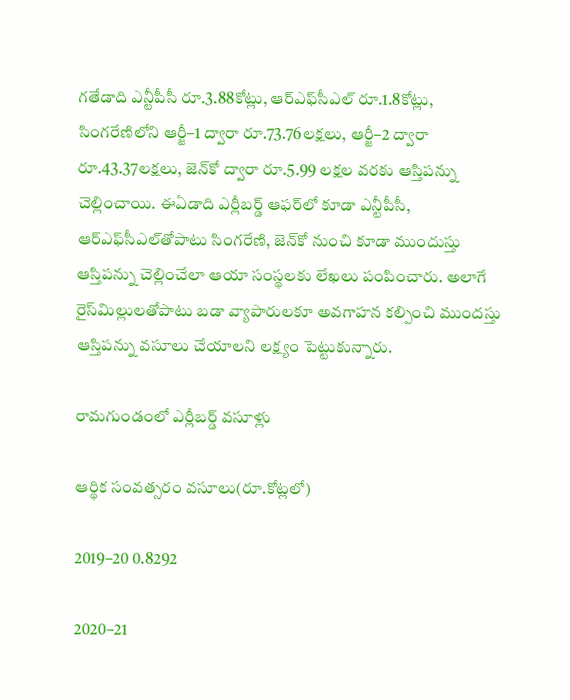గతేడాది ఎన్టీపీసీ రూ.3.88కోట్లు, ఆర్‌ఎఫ్‌సీఎల్‌ రూ.1.8కోట్లు, సింగరేణిలోని ఆర్జీ–1 ద్వారా రూ.73.76లక్షలు, ఆర్జీ–2 ద్వారా రూ.43.37లక్షలు, జెన్‌కో ద్వారా రూ.5.99 లక్షల వరకు ఆస్తిపన్ను చెల్లించాయి. ఈఏడాది ఎర్లీబర్డ్‌ ఆఫర్‌లో కూడా ఎన్టీపీసీ, ఆర్‌ఎఫ్‌సీఎల్‌తోపాటు సింగరేణి, జెన్‌కో నుంచి కూడా ముందుస్తు ఆస్తిపన్ను చెల్లించేలా ఆయా సంస్థలకు లేఖలు పంపించారు. అలాగే రైస్‌మిల్లులతోపాటు బడా వ్యాపారులకూ అవగాహన కల్పించి ముందస్తు ఆస్తిపన్ను వసూలు చేయాలని లక్ష్యం పెట్టుకున్నారు.

రామగుండంలో ఎర్లీబర్డ్‌ వసూళ్లు

ఆర్థిక సంవత్సరం వసూలు(రూ.కోట్లలో)

2019–20 0.8292

2020–21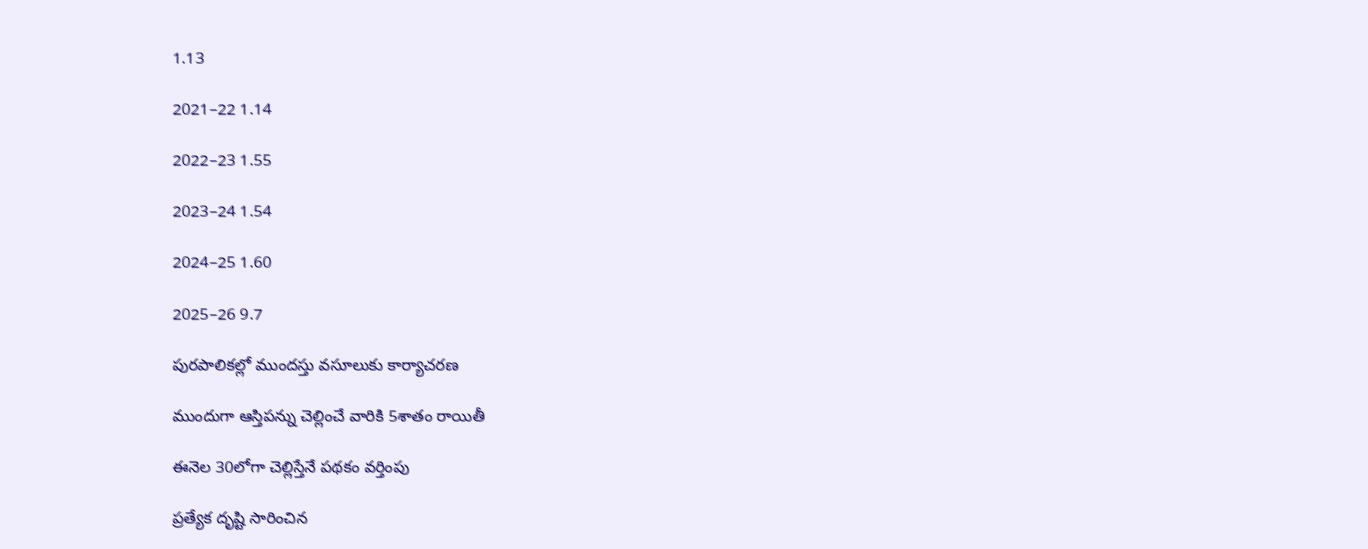1.13

2021–22 1.14

2022–23 1.55

2023–24 1.54

2024–25 1.60

2025–26 9.7

పురపాలికల్లో ముందస్తు వసూలుకు కార్యాచరణ

ముందుగా ఆస్తిపన్ను చెల్లించే వారికి 5శాతం రాయితీ

ఈనెల 30లోగా చెల్లిస్తేనే పథకం వర్తింపు

ప్రత్యేక దృష్టి సారించిన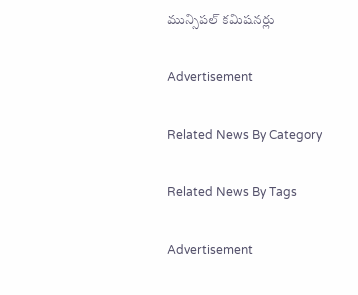మున్సిపల్‌ కమిషనర్లు

Advertisement

Related News By Category

Related News By Tags

Advertisement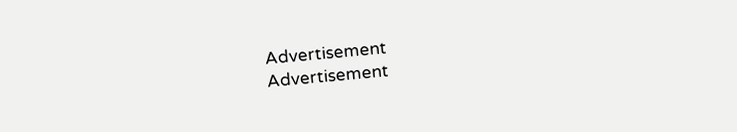Advertisement
Advertisement